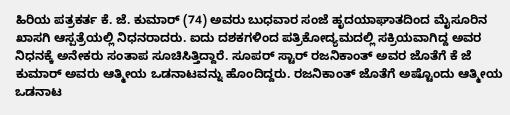ಹಿರಿಯ ಪತ್ರಕರ್ತ ಕೆ. ಜೆ. ಕುಮಾರ್ (74) ಅವರು ಬುಧವಾರ ಸಂಜೆ ಹೃದಯಾಘಾತದಿಂದ ಮೈಸೂರಿನ ಖಾಸಗಿ ಆಸ್ಪತ್ರೆಯಲ್ಲಿ ನಿಧನರಾದರು. ಐದು ದಶಕಗಳಿಂದ ಪತ್ರಿಕೋದ್ಯಮದಲ್ಲಿ ಸಕ್ರಿಯವಾಗಿದ್ದ ಅವರ ನಿಧನಕ್ಕೆ ಅನೇಕರು ಸಂತಾಪ ಸೂಚಿಸಿತ್ತಿದ್ದಾರೆ. ಸೂಪರ್ ಸ್ಟಾರ್ ರಜನಿಕಾಂತ್ ಅವರ ಜೊತೆಗೆ ಕೆ ಜೆ ಕುಮಾರ್ ಅವರು ಆತ್ಮೀಯ ಒಡನಾಟವನ್ನು ಹೊಂದಿದ್ದರು. ರಜನಿಕಾಂತ್ ಜೊತೆಗೆ ಅಷ್ಟೊಂದು ಆತ್ಮೀಯ ಒಡನಾಟ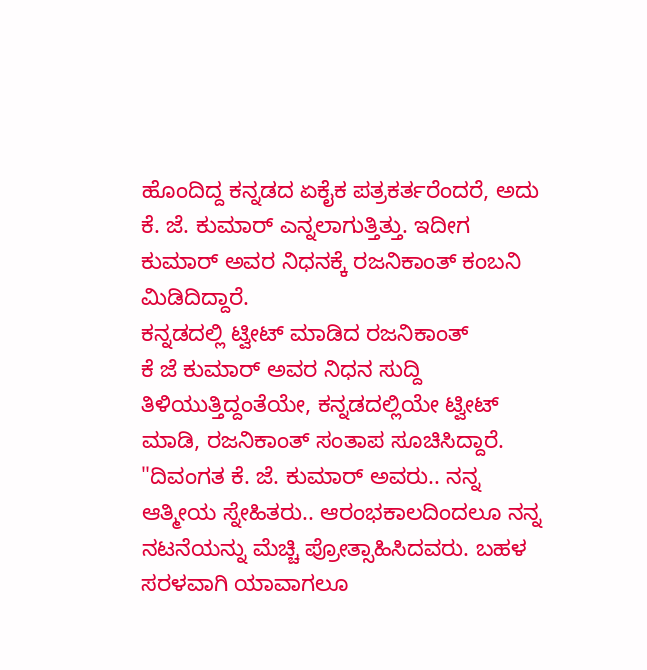ಹೊಂದಿದ್ದ ಕನ್ನಡದ ಏಕೈಕ ಪತ್ರಕರ್ತರೆಂದರೆ, ಅದು ಕೆ. ಜೆ. ಕುಮಾರ್ ಎನ್ನಲಾಗುತ್ತಿತ್ತು. ಇದೀಗ ಕುಮಾರ್ ಅವರ ನಿಧನಕ್ಕೆ ರಜನಿಕಾಂತ್ ಕಂಬನಿ ಮಿಡಿದಿದ್ದಾರೆ.
ಕನ್ನಡದಲ್ಲಿ ಟ್ವೀಟ್ ಮಾಡಿದ ರಜನಿಕಾಂತ್
ಕೆ ಜೆ ಕುಮಾರ್ ಅವರ ನಿಧನ ಸುದ್ದಿ ತಿಳಿಯುತ್ತಿದ್ದಂತೆಯೇ, ಕನ್ನಡದಲ್ಲಿಯೇ ಟ್ವೀಟ್ ಮಾಡಿ, ರಜನಿಕಾಂತ್ ಸಂತಾಪ ಸೂಚಿಸಿದ್ದಾರೆ. "ದಿವಂಗತ ಕೆ. ಜೆ. ಕುಮಾರ್ ಅವರು.. ನನ್ನ ಆತ್ಮೀಯ ಸ್ನೇಹಿತರು.. ಆರಂಭಕಾಲದಿಂದಲೂ ನನ್ನ ನಟನೆಯನ್ನು ಮೆಚ್ಚಿ ಪ್ರೋತ್ಸಾಹಿಸಿದವರು. ಬಹಳ ಸರಳವಾಗಿ ಯಾವಾಗಲೂ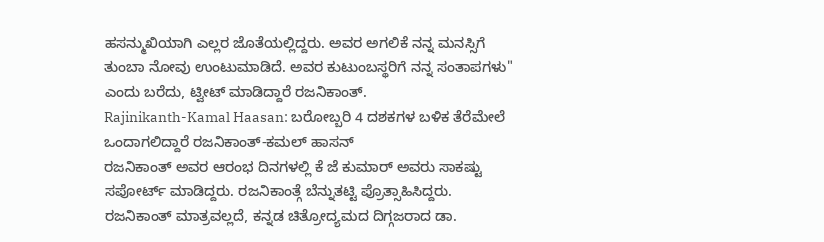ಹಸನ್ಮುಖಿಯಾಗಿ ಎಲ್ಲರ ಜೊತೆಯಲ್ಲಿದ್ದರು. ಅವರ ಅಗಲಿಕೆ ನನ್ನ ಮನಸ್ಸಿಗೆ ತುಂಬಾ ನೋವು ಉಂಟುಮಾಡಿದೆ. ಅವರ ಕುಟುಂಬಸ್ಥರಿಗೆ ನನ್ನ ಸಂತಾಪಗಳು" ಎಂದು ಬರೆದು, ಟ್ವೀಟ್ ಮಾಡಿದ್ದಾರೆ ರಜನಿಕಾಂತ್.
Rajinikanth-Kamal Haasan: ಬರೋಬ್ಬರಿ 4 ದಶಕಗಳ ಬಳಿಕ ತೆರೆಮೇಲೆ ಒಂದಾಗಲಿದ್ದಾರೆ ರಜನಿಕಾಂತ್-ಕಮಲ್ ಹಾಸನ್
ರಜನಿಕಾಂತ್ ಅವರ ಆರಂಭ ದಿನಗಳಲ್ಲಿ ಕೆ ಜೆ ಕುಮಾರ್ ಅವರು ಸಾಕಷ್ಟು ಸಪೋರ್ಟ್ ಮಾಡಿದ್ದರು. ರಜನಿಕಾಂತ್ಗೆ ಬೆನ್ನುತಟ್ಟಿ ಪ್ರೊತ್ಸಾಹಿಸಿದ್ದರು. ರಜನಿಕಾಂತ್ ಮಾತ್ರವಲ್ಲದೆ, ಕನ್ನಡ ಚಿತ್ರೋದ್ಯಮದ ದಿಗ್ಗಜರಾದ ಡಾ.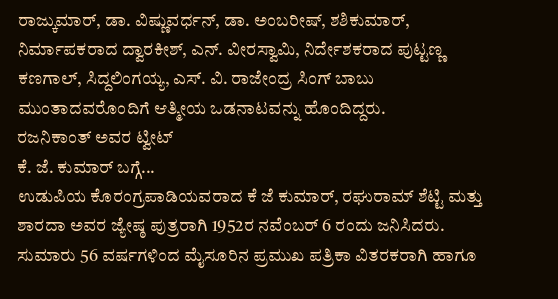ರಾಜ್ಕುಮಾರ್, ಡಾ. ವಿಷ್ಣುವರ್ಧನ್, ಡಾ. ಅಂಬರೀಷ್, ಶಶಿಕುಮಾರ್, ನಿರ್ಮಾಪಕರಾದ ದ್ವಾರಕೀಶ್, ಎನ್. ವೀರಸ್ವಾಮಿ, ನಿರ್ದೇಶಕರಾದ ಪುಟ್ಟಣ್ಣ ಕಣಗಾಲ್, ಸಿದ್ದಲಿಂಗಯ್ಯ, ಎಸ್. ವಿ. ರಾಜೇಂದ್ರ ಸಿಂಗ್ ಬಾಬು ಮುಂತಾದವರೊಂದಿಗೆ ಆತ್ಮೀಯ ಒಡನಾಟವನ್ನು ಹೊಂದಿದ್ದರು.
ರಜನಿಕಾಂತ್ ಅವರ ಟ್ವೀಟ್
ಕೆ. ಜೆ. ಕುಮಾರ್ ಬಗ್ಗೆ...
ಉಡುಪಿಯ ಕೊರಂಗ್ರಪಾಡಿಯವರಾದ ಕೆ ಜೆ ಕುಮಾರ್, ರಘುರಾಮ್ ಶೆಟ್ಟಿ ಮತ್ತು ಶಾರದಾ ಅವರ ಜ್ಯೇಷ್ಠ ಪುತ್ರರಾಗಿ 1952ರ ನವೆಂಬರ್ 6 ರಂದು ಜನಿಸಿದರು. ಸುಮಾರು 56 ವರ್ಷಗಳಿಂದ ಮೈಸೂರಿನ ಪ್ರಮುಖ ಪತ್ರಿಕಾ ವಿತರಕರಾಗಿ ಹಾಗೂ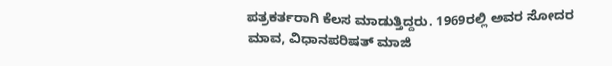ಪತ್ರಕರ್ತರಾಗಿ ಕೆಲಸ ಮಾಡುತ್ತಿದ್ದರು. 1969ರಲ್ಲಿ ಅವರ ಸೋದರ ಮಾವ, ವಿಧಾನಪರಿಷತ್ ಮಾಜಿ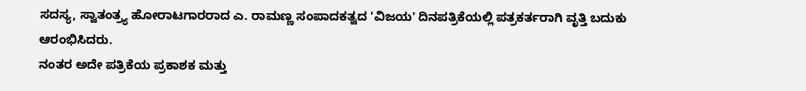ಸದಸ್ಯ, ಸ್ವಾತಂತ್ರ್ಯ ಹೋರಾಟಗಾರರಾದ ಎ. ರಾಮಣ್ಣ ಸಂಪಾದಕತ್ವದ 'ವಿಜಯ' ದಿನಪತ್ರಿಕೆಯಲ್ಲಿ ಪತ್ರಕರ್ತರಾಗಿ ವೃತ್ತಿ ಬದುಕು ಆರಂಭಿಸಿದರು.
ನಂತರ ಅದೇ ಪತ್ರಿಕೆಯ ಪ್ರಕಾಶಕ ಮತ್ತು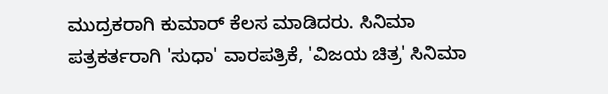ಮುದ್ರಕರಾಗಿ ಕುಮಾರ್ ಕೆಲಸ ಮಾಡಿದರು. ಸಿನಿಮಾ ಪತ್ರಕರ್ತರಾಗಿ 'ಸುಧಾ' ವಾರಪತ್ರಿಕೆ, 'ವಿಜಯ ಚಿತ್ರ' ಸಿನಿಮಾ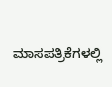ಮಾಸಪತ್ರಿಕೆಗಳಲ್ಲಿ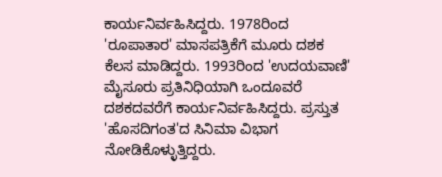ಕಾರ್ಯನಿರ್ವಹಿಸಿದ್ದರು. 1978ರಿಂದ 'ರೂಪಾತಾರ' ಮಾಸಪತ್ರಿಕೆಗೆ ಮೂರು ದಶಕ ಕೆಲಸ ಮಾಡಿದ್ದರು. 1993ರಿಂದ 'ಉದಯವಾಣಿ' ಮೈಸೂರು ಪ್ರತಿನಿಧಿಯಾಗಿ ಒಂದೂವರೆ ದಶಕದವರೆಗೆ ಕಾರ್ಯನಿರ್ವಹಿಸಿದ್ದರು. ಪ್ರಸ್ತುತ 'ಹೊಸದಿಗಂತ'ದ ಸಿನಿಮಾ ವಿಭಾಗ ನೋಡಿಕೊಳ್ಳುತ್ತಿದ್ದರು.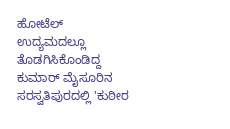ಹೋಟೆಲ್ ಉದ್ಯಮದಲ್ಲೂ ತೊಡಗಿಸಿಕೊಂಡಿದ್ದ ಕುಮಾರ್ ಮೈಸೂರಿನ ಸರಸ್ವತಿಪುರದಲ್ಲಿ 'ಕುಠೀರ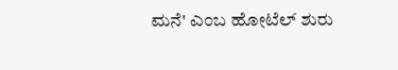ಮನೆ' ಎಂಬ ಹೋಟೆಲ್ ಶುರು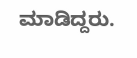ಮಾಡಿದ್ದರು.